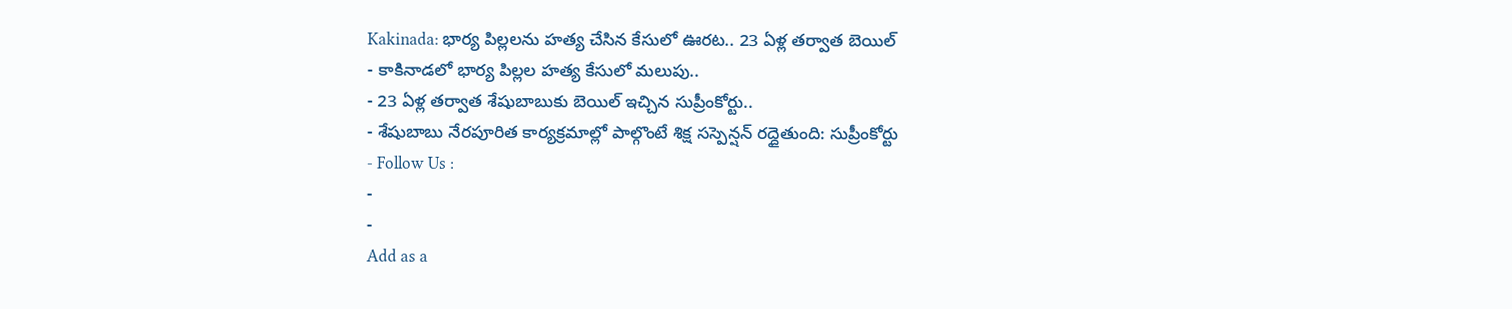Kakinada: భార్య పిల్లలను హత్య చేసిన కేసులో ఊరట.. 23 ఏళ్ల తర్వాత బెయిల్
- కాకినాడలో భార్య పిల్లల హత్య కేసులో మలుపు..
- 23 ఏళ్ల తర్వాత శేషుబాబుకు బెయిల్ ఇచ్చిన సుప్రీంకోర్టు..
- శేషుబాబు నేరపూరిత కార్యక్రమాల్లో పాల్గొంటే శిక్ష సస్పెన్షన్ రద్దైతుంది: సుప్రీంకోర్టు
- Follow Us :
-
-
Add as a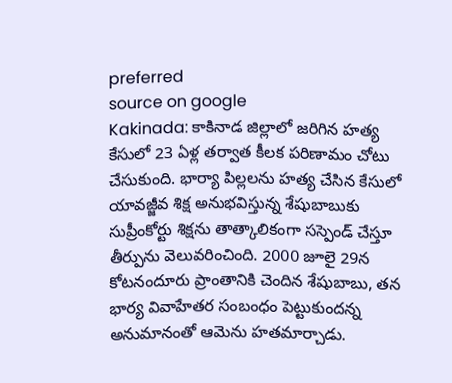preferred
source on google
Kakinada: కాకినాడ జిల్లాలో జరిగిన హత్య కేసులో 23 ఏళ్ల తర్వాత కీలక పరిణామం చోటు చేసుకుంది. భార్యా పిల్లలను హత్య చేసిన కేసులో యావజ్జీవ శిక్ష అనుభవిస్తున్న శేషుబాబుకు సుప్రీంకోర్టు శిక్షను తాత్కాలికంగా సస్పెండ్ చేస్తూ తీర్పును వెలువరించింది. 2000 జూలై 29న కోటనందూరు ప్రాంతానికి చెందిన శేషుబాబు, తన భార్య వివాహేతర సంబంధం పెట్టుకుందన్న అనుమానంతో ఆమెను హతమార్చాడు.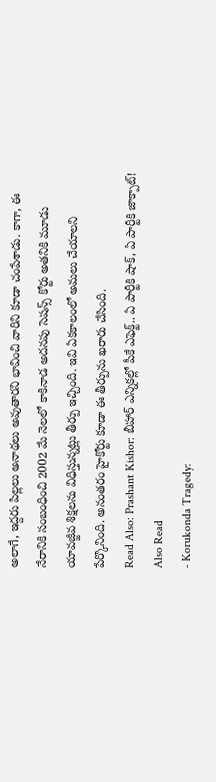అలాగే, ఇద్దరు పిల్లలు అనాథలు అవుతారని భావించి వారిని కూడా చంపేశాడు. కాగా, ఈ నేరానికి సంబంధించి 2002 మే నెలలో కాకినాడ అదనపు సెషన్స్ కోర్టు అతనికి మూడు యావజ్జీవ శిక్షలను విధిస్తున్నట్లు తీర్పు ఇచ్చింది. ఇవి ఏకకాలంలో అమలు చేయాలని పేర్కొనింది. అనంతరం హైకోర్టు కూడా ఈ తీర్పును ఖరారు చేసింది.
Read Also: Prashant Kishor: బీహార్ ఎన్నికల్లో పీకే ఎఫెక్ట్.. ఏ పార్టీకి షాక్, ఏ పార్టీకి జాక్పాట్!
Also Read
- Korukonda Tragedy: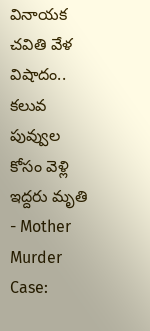వినాయక చవితి వేళ విషాదం.. కలువ పువ్వుల కోసం వెళ్లి ఇద్దరు మృతి
- Mother Murder Case: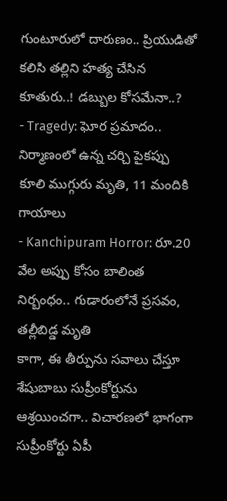గుంటూరులో దారుణం.. ప్రియుడితో కలిసి తల్లిని హత్య చేసిన కూతురు..! డబ్బుల కోసమేనా..?
- Tragedy: ఘోర ప్రమాదం.. నిర్మాణంలో ఉన్న చర్చి పైకప్పు కూలి ముగ్గురు మృతి, 11 మందికి గాయాలు
- Kanchipuram Horror: రూ.20 వేల అప్పు కోసం బాలింత నిర్బంధం.. గుడారంలోనే ప్రసవం, తల్లీబిడ్డ మృతి
కాగా, ఈ తీర్పును సవాలు చేస్తూ శేషుబాబు సుప్రీంకోర్టును ఆశ్రయించగా.. విచారణలో భాగంగా సుప్రీంకోర్టు ఏపీ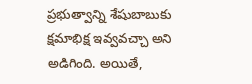ప్రభుత్వాన్ని శేషుబాబుకు క్షమాభిక్ష ఇవ్వవచ్చా అని అడిగింది. అయితే,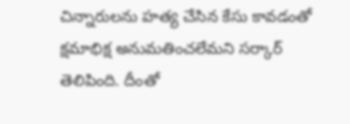చిన్నారులను హత్య చేసిన కేసు కావడంతో క్షమాభిక్ష అనుమతించలేమని సర్కార్ తెలిపింది. దీంతో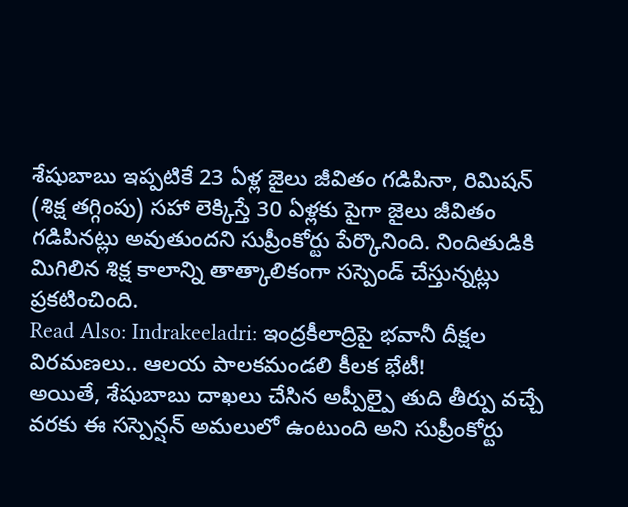శేషుబాబు ఇప్పటికే 23 ఏళ్ల జైలు జీవితం గడిపినా, రిమిషన్ (శిక్ష తగ్గింపు) సహా లెక్కిస్తే 30 ఏళ్లకు పైగా జైలు జీవితం గడిపినట్లు అవుతుందని సుప్రీంకోర్టు పేర్కొనింది. నిందితుడికి మిగిలిన శిక్ష కాలాన్ని తాత్కాలికంగా సస్పెండ్ చేస్తున్నట్లు ప్రకటించింది.
Read Also: Indrakeeladri: ఇంద్రకీలాద్రిపై భవానీ దీక్షల విరమణలు.. ఆలయ పాలకమండలి కీలక భేటీ!
అయితే, శేషుబాబు దాఖలు చేసిన అప్పీల్పై తుది తీర్పు వచ్చే వరకు ఈ సస్పెన్షన్ అమలులో ఉంటుంది అని సుప్రీంకోర్టు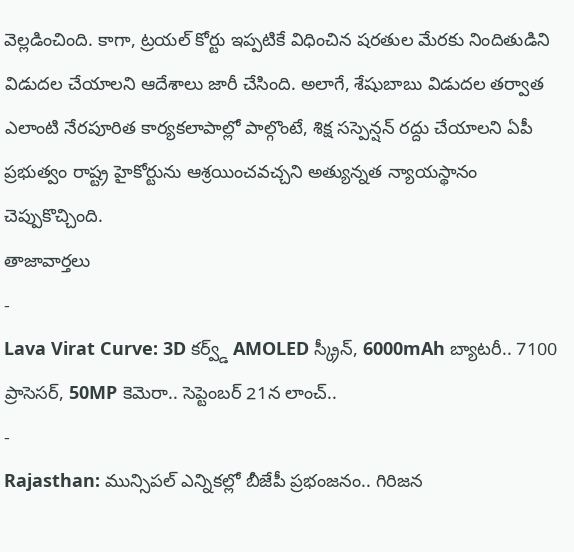వెల్లడించింది. కాగా, ట్రయల్ కోర్టు ఇప్పటికే విధించిన షరతుల మేరకు నిందితుడిని విడుదల చేయాలని ఆదేశాలు జారీ చేసింది. అలాగే, శేషుబాబు విడుదల తర్వాత ఎలాంటి నేరపూరిత కార్యకలాపాల్లో పాల్గొంటే, శిక్ష సస్పెన్షన్ రద్దు చేయాలని ఏపీ ప్రభుత్వం రాష్ట్ర హైకోర్టును ఆశ్రయించవచ్చని అత్యున్నత న్యాయస్థానం చెప్పుకొచ్చింది.
తాజావార్తలు
-
Lava Virat Curve: 3D కర్వ్డ్ AMOLED స్క్రీన్, 6000mAh బ్యాటరీ.. 7100 ప్రాసెసర్, 50MP కెమెరా.. సెప్టెంబర్ 21న లాంచ్..
-
Rajasthan: మున్సిపల్ ఎన్నికల్లో బీజేపీ ప్రభంజనం.. గిరిజన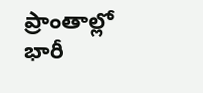ప్రాంతాల్లో భారీ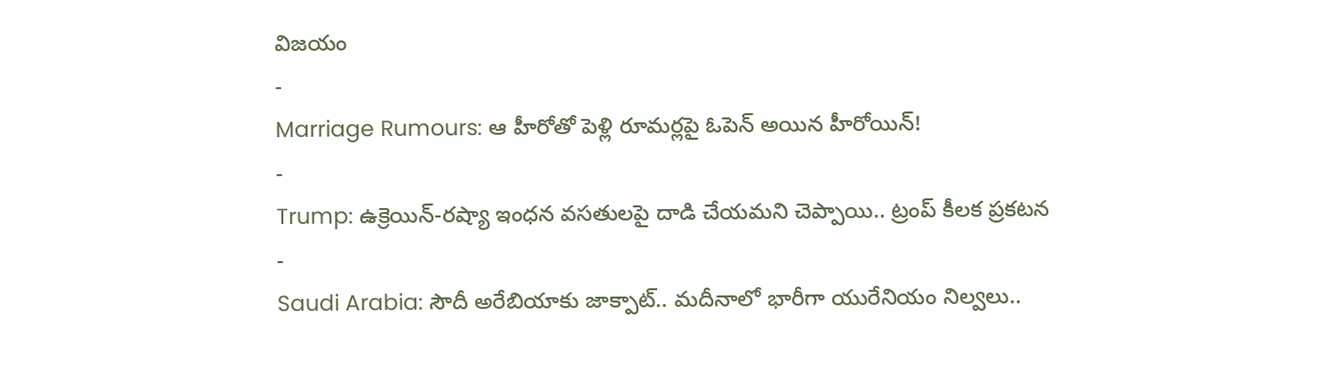విజయం
-
Marriage Rumours: ఆ హీరోతో పెళ్లి రూమర్లపై ఓపెన్ అయిన హీరోయిన్!
-
Trump: ఉక్రెయిన్-రష్యా ఇంధన వసతులపై దాడి చేయమని చెప్పాయి.. ట్రంప్ కీలక ప్రకటన
-
Saudi Arabia: సౌదీ అరేబియాకు జాక్పాట్.. మదీనాలో భారీగా యురేనియం నిల్వలు..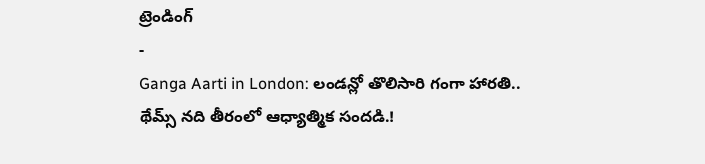ట్రెండింగ్
-
Ganga Aarti in London: లండన్లో తొలిసారి గంగా హారతి.. థేమ్స్ నది తీరంలో ఆధ్యాత్మిక సందడి.!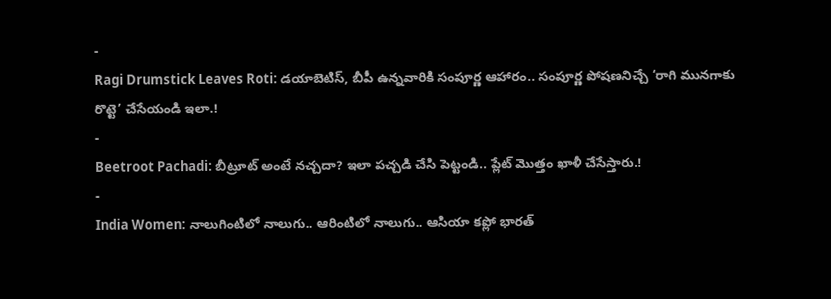-
Ragi Drumstick Leaves Roti: డయాబెటిస్, బీపీ ఉన్నవారికి సంపూర్ణ ఆహారం.. సంపూర్ణ పోషణనిచ్చే ‘రాగి మునగాకు రొట్టె’ చేసేయండి ఇలా.!
-
Beetroot Pachadi: బీట్రూట్ అంటే నచ్చదా? ఇలా పచ్చడి చేసి పెట్టండి.. ప్లేట్ మొత్తం ఖాళీ చేసేస్తారు.!
-
India Women: నాలుగింటిలో నాలుగు.. ఆరింటిలో నాలుగు.. ఆసియా కప్లో భారత్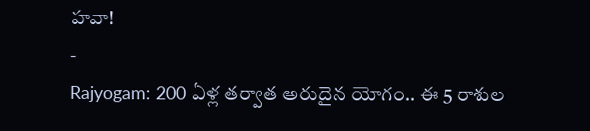హవా!
-
Rajyogam: 200 ఏళ్ల తర్వాత అరుదైన యోగం.. ఈ 5 రాశుల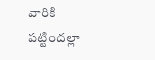వారికి పట్టిందల్లా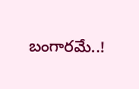బంగారమే..!